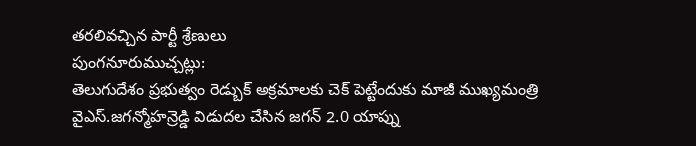తరలివచ్చిన పార్టీ శ్రేణులు
పుంగనూరుముచ్చట్లు:
తెలుగుదేశం ప్రభుత్వం రెడ్బుక్ అక్రమాలకు చెక్ పెట్టేందుకు మాజీ ముఖ్యమంత్రి వైఎస్.జగన్మోహన్రెడ్డి విడుదల చేసిన జగన్ 2.0 యాప్ను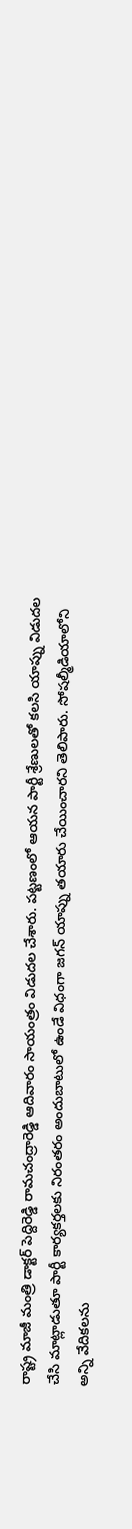రాష్ట్ర మాజీ మంత్రి డాక్టర్ పెద్దిరెడ్డి రామచంద్రారెడ్డి ఆదివారం సాయంత్రం విడుదల చేశారు. పట్టణంలో ఆయన పార్టీ శ్రేణులతో కలసి యాప్ను విడుదల చేసి మాట్లాడుతూ పార్టీ కార్యకర్తలకు నిరంతరం అందుబాటులో ఉండే విధంగా జగన్ యాప్ను తయారు చేయించారని తెలిపారు. సోషల్మీడియాలోని అన్ని వేదికలను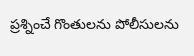ప్రశ్నించే గొంతులను పోలీసులను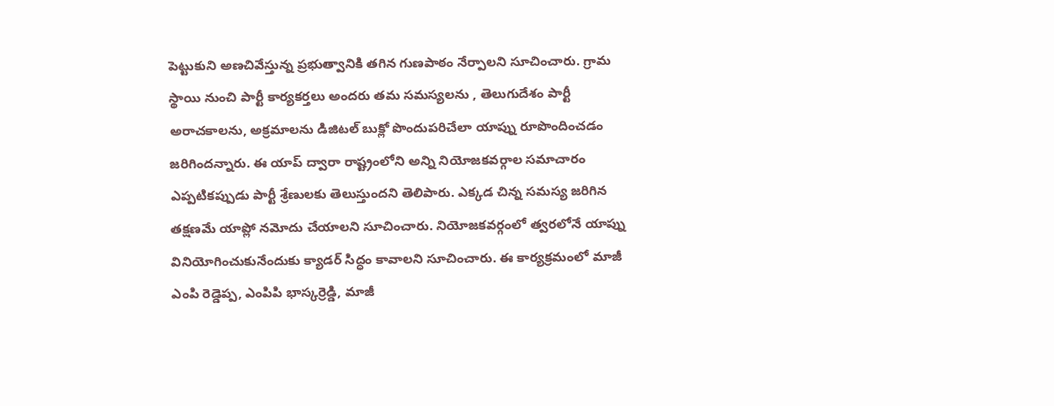పెట్టుకుని అణచివేస్తున్న ప్రభుత్వానికి తగిన గుణపాఠం నేర్పాలని సూచించారు. గ్రామ స్థాయి నుంచి పార్టీ కార్యకర్తలు అందరు తమ సమస్యలను , తెలుగుదేశం పార్టీ అరాచకాలను, అక్రమాలను డిజిటల్ బుక్లో పొందుపరిచేలా యాప్ను రూపొందించడం జరిగిందన్నారు. ఈ యాప్ ద్వారా రాష్ట్రంలోని అన్ని నియోజకవర్గాల సమాచారం ఎప్పటికప్పుడు పార్టీ శ్రేణులకు తెలుస్తుందని తెలిపారు. ఎక్కడ చిన్న సమస్య జరిగిన తక్షణమే యాప్లో నమోదు చేయాలని సూచించారు. నియోజకవర్గంలో త్వరలోనే యాప్ను వినియోగించుకునేందుకు క్యాడర్ సిద్ధం కావాలని సూచించారు. ఈ కార్యక్రమంలో మాజీ ఎంపి రెడ్డెప్ప, ఎంపిపి భాస్కర్రెడ్డి, మాజీ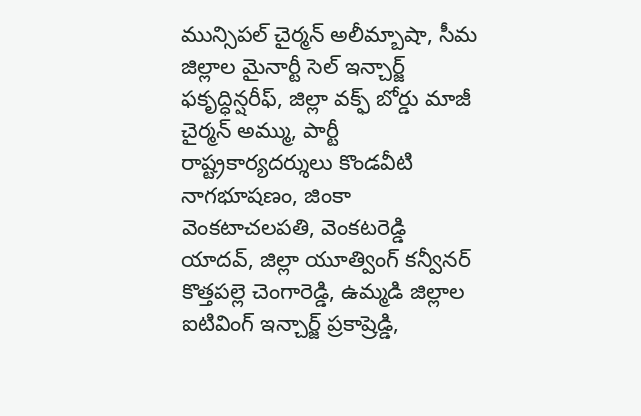మున్సిపల్ చైర్మన్ అలీమ్బాషా, సీమ జిల్లాల మైనార్టీ సెల్ ఇన్చార్జ్ ఫకృద్ధిన్షరీఫ్, జిల్లా వక్ఫ్ బోర్డు మాజీ చైర్మన్ అమ్ము, పార్టీ రాష్ట్రకార్యదర్శులు కొండవీటి నాగభూషణం, జింకా వెంకటాచలపతి, వెంకటరెడ్డి యాదవ్, జిల్లా యూత్వింగ్ కన్వీనర్ కొత్తపల్లె చెంగారెడ్డి, ఉమ్మడి జిల్లాల ఐటివింగ్ ఇన్చార్జ్ ప్రకాష్రెడ్డి,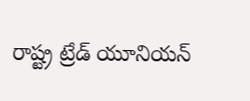రాష్ట్ర ట్రేడ్ యూనియన్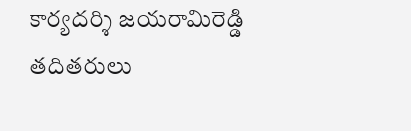కార్యదర్శి జయరామిరెడ్డి తదితరులు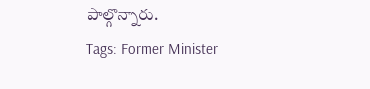పాల్గొన్నారు.
Tags: Former Minister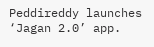Peddireddy launches ‘Jagan 2.0’ app.